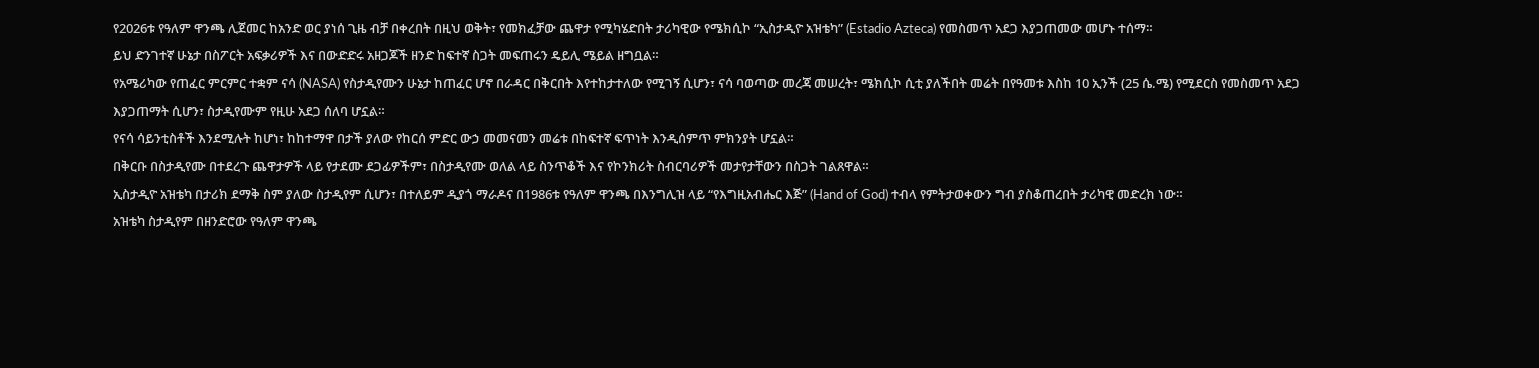የ2026ቱ የዓለም ዋንጫ ሊጀመር ከአንድ ወር ያነሰ ጊዜ ብቻ በቀረበት በዚህ ወቅት፣ የመክፈቻው ጨዋታ የሚካሄድበት ታሪካዊው የሜክሲኮ “ኢስታዲዮ አዝቴካ” (Estadio Azteca) የመስመጥ አደጋ እያጋጠመው መሆኑ ተሰማ።
ይህ ድንገተኛ ሁኔታ በስፖርት አፍቃሪዎች እና በውድድሩ አዘጋጆች ዘንድ ከፍተኛ ስጋት መፍጠሩን ዴይሊ ሜይል ዘግቧል።
የአሜሪካው የጠፈር ምርምር ተቋም ናሳ (NASA) የስታዲየሙን ሁኔታ ከጠፈር ሆኖ በራዳር በቅርበት እየተከታተለው የሚገኝ ሲሆን፣ ናሳ ባወጣው መረጃ መሠረት፣ ሜክሲኮ ሲቲ ያለችበት መሬት በየዓመቱ እስከ 10 ኢንች (25 ሴ.ሜ) የሚደርስ የመስመጥ አደጋ እያጋጠማት ሲሆን፣ ስታዲየሙም የዚሁ አደጋ ሰለባ ሆኗል።
የናሳ ሳይንቲስቶች እንደሚሉት ከሆነ፣ ከከተማዋ በታች ያለው የከርሰ ምድር ውኃ መመናመን መሬቱ በከፍተኛ ፍጥነት እንዲሰምጥ ምክንያት ሆኗል።
በቅርቡ በስታዲየሙ በተደረጉ ጨዋታዎች ላይ የታደሙ ደጋፊዎችም፣ በስታዲየሙ ወለል ላይ ስንጥቆች እና የኮንክሪት ስብርባሪዎች መታየታቸውን በስጋት ገልጸዋል።
ኢስታዲዮ አዝቴካ በታሪክ ደማቅ ስም ያለው ስታዲየም ሲሆን፣ በተለይም ዲያጎ ማራዶና በ1986ቱ የዓለም ዋንጫ በእንግሊዝ ላይ “የእግዚአብሔር እጅ” (Hand of God) ተብላ የምትታወቀውን ግብ ያስቆጠረበት ታሪካዊ መድረክ ነው።
አዝቴካ ስታዲየም በዘንድሮው የዓለም ዋንጫ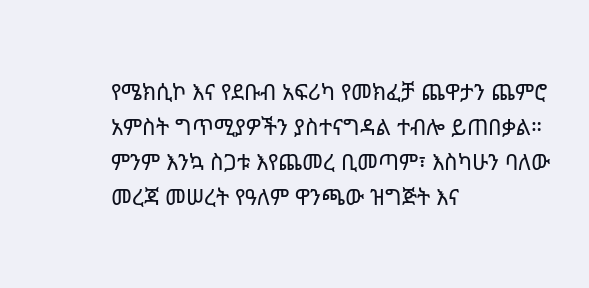የሜክሲኮ እና የደቡብ አፍሪካ የመክፈቻ ጨዋታን ጨምሮ አምስት ግጥሚያዎችን ያስተናግዳል ተብሎ ይጠበቃል።
ምንም እንኳ ስጋቱ እየጨመረ ቢመጣም፣ እስካሁን ባለው መረጃ መሠረት የዓለም ዋንጫው ዝግጅት እና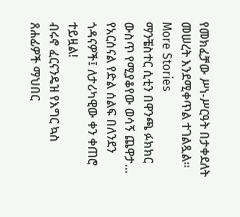የመክፈቻው ሥነ-ሥርዓት በታቀደለት መሠረት እንደሚቀጥል ተገልጿል።
More Stories
ማንቼስተር ሲቲን በዋንጫ ፉክክር ውስጥ የሚያቆየው ወሳኝ ጨዋታ…
የአርሰናል የድል ሰልፍ በለንደን ጎዳናዎች፤ ለታሪካዊው ቀን ቀጠሮ ተይዟል!
ብሩኖ ፈርናንዴዝ የእግር ኳስ ጸሐፊዎች ማህበር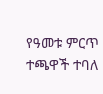የዓመቱ ምርጥ ተጫዋች ተባለ